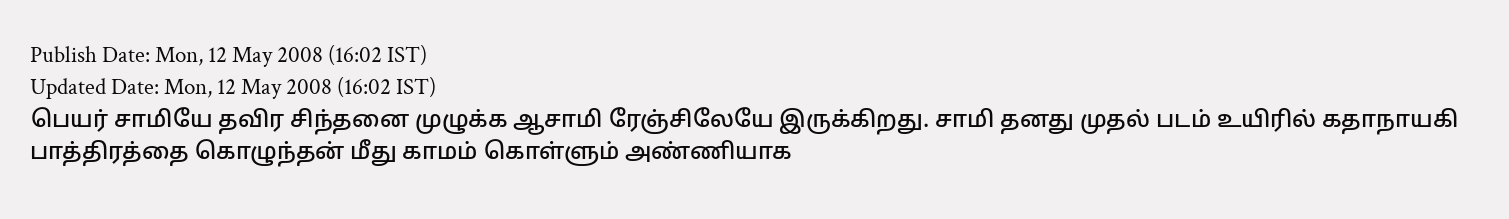Publish Date: Mon, 12 May 2008 (16:02 IST)
Updated Date: Mon, 12 May 2008 (16:02 IST)
பெயர் சாமியே தவிர சிந்தனை முழுக்க ஆசாமி ரேஞ்சிலேயே இருக்கிறது. சாமி தனது முதல் படம் உயிரில் கதாநாயகி பாத்திரத்தை கொழுந்தன் மீது காமம் கொள்ளும் அண்ணியாக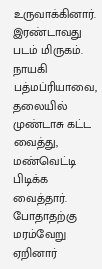உருவாக்கினார்.
இரண்டாவது படம் மிருகம். நாயகி பத்மப்ரியாவை, தலையில் முண்டாசு கட்ட வைத்து, மண்வெட்டி பிடிக்க வைத்தார். போதாதற்கு மரம்வேறு ஏறினார்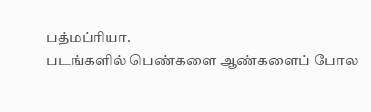பத்மப்ரியா.
படங்களில் பெண்களை ஆண்களைப் போல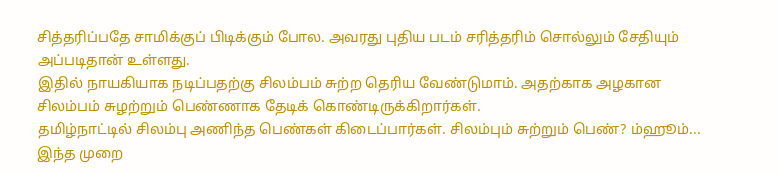சித்தரிப்பதே சாமிக்குப் பிடிக்கும் போல. அவரது புதிய படம் சரித்தரிம் சொல்லும் சேதியும் அப்படிதான் உள்ளது.
இதில் நாயகியாக நடிப்பதற்கு சிலம்பம் சுற்ற தெரிய வேண்டுமாம். அதற்காக அழகான சிலம்பம் சுழற்றும் பெண்ணாக தேடிக் கொண்டிருக்கிறார்கள்.
தமிழ்நாட்டில் சிலம்பு அணிந்த பெண்கள் கிடைப்பார்கள். சிலம்பும் சுற்றும் பெண்? ம்ஹூம்... இந்த முறை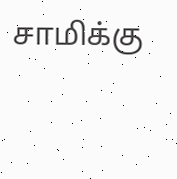சாமிக்கு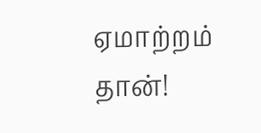ஏமாற்றம் தான்!